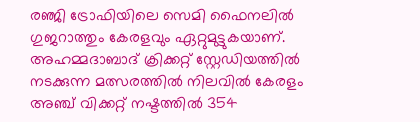രഞ്ജി ട്രോഫിയിലെ സെമി ഫൈനലില്‍ ഗുജറാത്തും കേരളവും ഏറ്റുമുട്ടുകയാണ്. അഹമ്മദാബാദ് ക്രിക്കറ്റ് സ്റ്റേഡിയത്തില്‍ നടക്കുന്ന മത്സരത്തില്‍ നിലവില്‍ കേരളം അഞ്ച് വിക്കറ്റ് നഷ്ടത്തില്‍ 354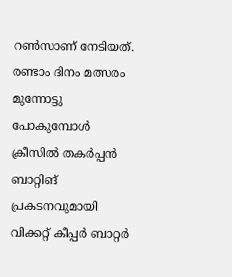റണ്‍സാണ് നേടിയത്. രണ്ടാം ദിനം മത്സരം മുന്നോട്ടു പോകുമ്പോള്‍ ക്രീസില്‍ തകര്‍പ്പന്‍ ബാറ്റിങ് പ്രകടനവുമായി വിക്കറ്റ് കീപ്പര്‍ ബാറ്റര്‍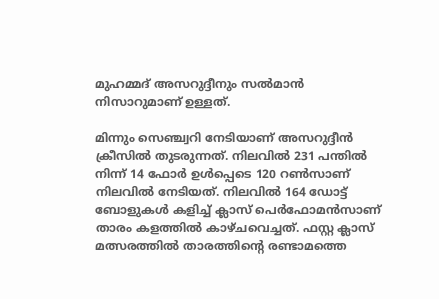മുഹമ്മദ് അസറുദ്ദീനും സല്‍മാന്‍ നിസാറുമാണ് ഉള്ളത്.

മിന്നും സെഞ്ച്വറി നേടിയാണ് അസറുദ്ദീന്‍ ക്രീസില്‍ തുടരുന്നത്. നിലവില്‍ 231 പന്തില്‍ നിന്ന് 14 ഫോര്‍ ഉള്‍പ്പെടെ 120 റണ്‍സാണ് നിലവില്‍ നേടിയത്. നിലവില്‍ 164 ഡോട്ട് ബോളുകള്‍ കളിച്ച് ക്ലാസ് പെര്‍ഫോമന്‍സാണ് താരം കളത്തില്‍ കാഴ്ചവെച്ചത്. ഫസ്റ്റ ക്ലാസ് മത്സരത്തില്‍ താരത്തിന്റെ രണ്ടാമത്തെ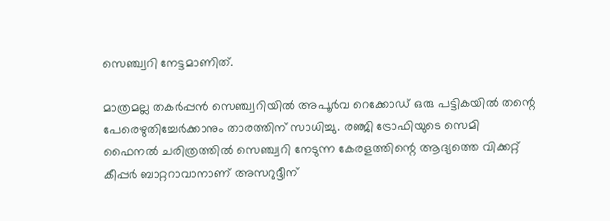സെഞ്ച്വറി നേട്ടമാണിത്.

മാത്രമല്ല തകര്‍പ്പന്‍ സെഞ്ച്വറിയില്‍ അപൂര്‍വ റെക്കോഡ് ഒരു പട്ടികയില്‍ തന്റെ പേരെഴുതിച്ചേര്‍ക്കാനും താരത്തിന് സാധിച്ചു. രഞ്ജി ട്രോഫിയുടെ സെമി ഫൈനല്‍ ചരിത്രത്തില്‍ സെഞ്ച്വറി നേടുന്ന കേരളത്തിന്റെ ആദ്യത്തെ വിക്കറ്റ് കീപ്പര്‍ ബാറ്ററാവാനാണ് അസറുദ്ദീന്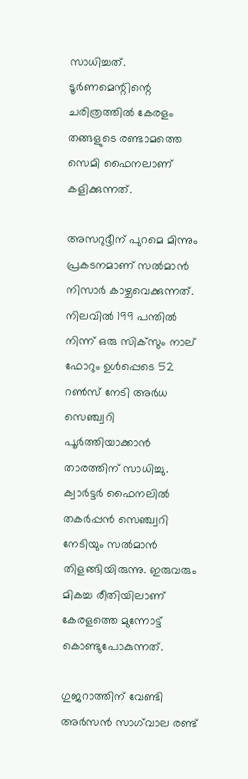സാധിച്ചത്. ടൂര്‍ണമെന്റിന്റെ ചരിത്രത്തില്‍ കേരളം തങ്ങളുടെ രണ്ടാമത്തെ സെമി ഫൈനലാണ് കളിക്കുന്നത്.

അസറുദ്ദീന് പുറമെ മിന്നും പ്രകടനമാണ് സല്‍മാന്‍ നിസാര്‍ കാഴ്ചവെക്കുന്നത്. നിലവില്‍ 199 പന്തില്‍ നിന്ന് ഒരു സിക്‌സും നാല് ഫോറും ഉള്‍പ്പെടെ 52 റണ്‍സ് നേടി അര്‍ധ സെഞ്ച്വറി പൂര്‍ത്തിയാക്കാന്‍ താരത്തിന് സാധിച്ചു. ക്വാര്‍ട്ടര്‍ ഫൈനലില്‍ തകര്‍പ്പന്‍ സെഞ്ച്വറി നേടിയും സല്‍മാന്‍ തിളങ്ങിയിരുന്നു. ഇരുവരും മികച്ച രീതിയിലാണ് കേരളത്തെ മുന്നോട്ട് കൊണ്ടുപോകുന്നത്.

ഗുജറാത്തിന് വേണ്ടി അര്‍സന്‍ സാഗ്‌വാല രണ്ട്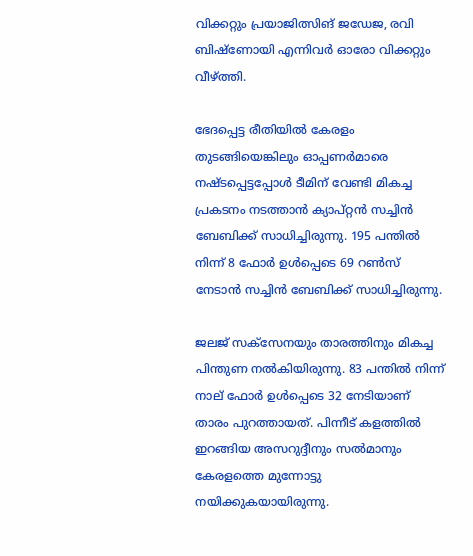വിക്കറ്റും പ്രയാജിത്സിങ് ജഡേജ, രവി ബിഷ്‌ണോയി എന്നിവര്‍ ഓരോ വിക്കറ്റും വീഴ്ത്തി.

ഭേദപ്പെട്ട രീതിയില്‍ കേരളം തുടങ്ങിയെങ്കിലും ഓപ്പണര്‍മാരെ നഷ്ടപ്പെട്ടപ്പോള്‍ ടീമിന് വേണ്ടി മികച്ച പ്രകടനം നടത്താന്‍ ക്യാപ്റ്റന്‍ സച്ചിന്‍ ബേബിക്ക് സാധിച്ചിരുന്നു. 195 പന്തില്‍ നിന്ന് 8 ഫോര്‍ ഉള്‍പ്പെടെ 69 റണ്‍സ് നേടാന്‍ സച്ചിന്‍ ബേബിക്ക് സാധിച്ചിരുന്നു.

ജലജ് സക്സേനയും താരത്തിനും മികച്ച പിന്തുണ നല്‍കിയിരുന്നു. 83 പന്തില്‍ നിന്ന് നാല് ഫോര്‍ ഉള്‍പ്പെടെ 32 നേടിയാണ് താരം പുറത്തായത്. പിന്നീട് കളത്തില്‍ ഇറങ്ങിയ അസറുദ്ദീനും സല്‍മാനും കേരളത്തെ മുന്നോട്ടു നയിക്കുകയായിരുന്നു.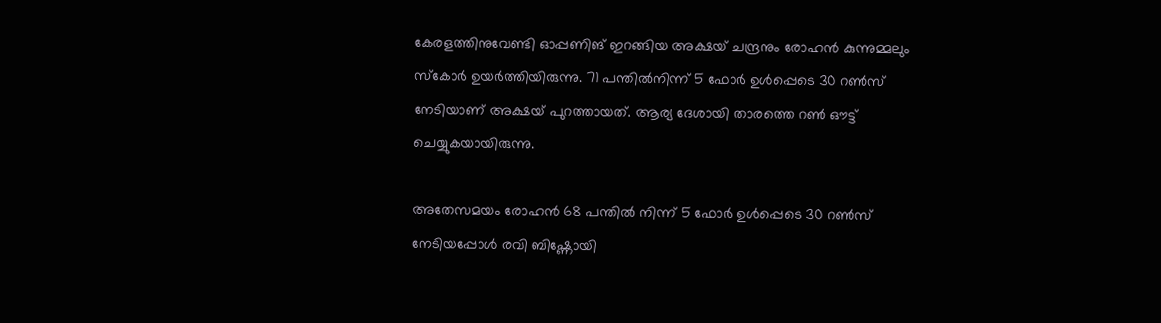കേരളത്തിനുവേണ്ടി ഓപ്പണിങ് ഇറങ്ങിയ അക്ഷയ് ചന്ദ്രനും രോഹന്‍ കുന്നുമ്മലും സ്‌കോര്‍ ഉയര്‍ത്തിയിരുന്നു. 71 പന്തില്‍നിന്ന് 5 ഫോര്‍ ഉള്‍പ്പെടെ 30 റണ്‍സ് നേടിയാണ് അക്ഷയ് പുറത്തായത്. ആര്യ ദേശായി താരത്തെ റണ്‍ ഔട്ട് ചെയ്യുകയായിരുന്നു.

അതേസമയം രോഹന്‍ 68 പന്തില്‍ നിന്ന് 5 ഫോര്‍ ഉള്‍പ്പെടെ 30 റണ്‍സ് നേടിയപ്പോള്‍ രവി ബിഷ്ണോയി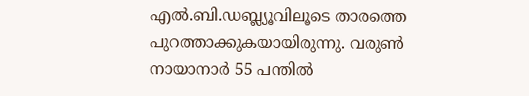എല്‍.ബി.ഡബ്ല്യൂവിലൂടെ താരത്തെ പുറത്താക്കുകയായിരുന്നു. വരുണ്‍ നായാനാര്‍ 55 പന്തില്‍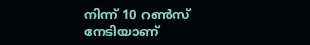നിന്ന് 10 റണ്‍സ് നേടിയാണ്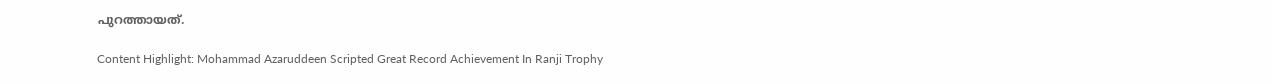പുറത്തായത്.

Content Highlight: Mohammad Azaruddeen Scripted Great Record Achievement In Ranji Trophy